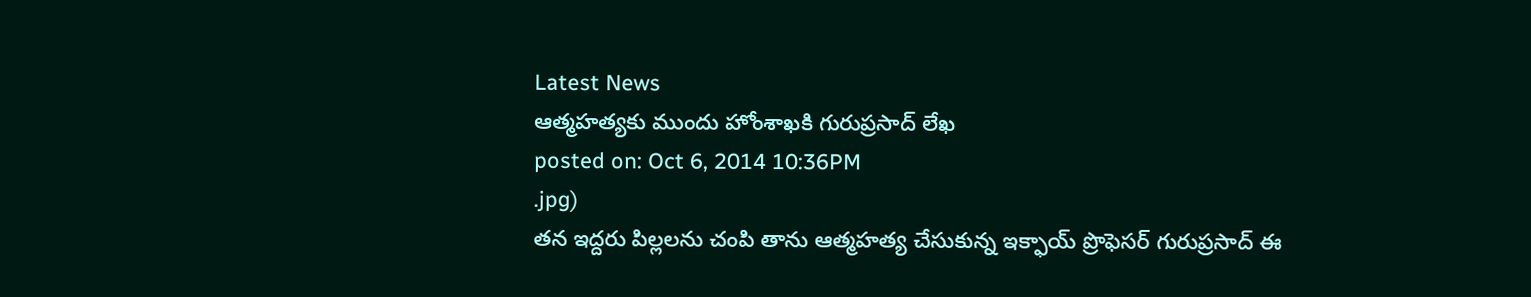Latest News
ఆత్మహత్యకు ముందు హోంశాఖకి గురుప్రసాద్ లేఖ
posted on: Oct 6, 2014 10:36PM
.jpg)
తన ఇద్దరు పిల్లలను చంపి తాను ఆత్మహత్య చేసుకున్న ఇక్ఫాయ్ ప్రొఫెసర్ గురుప్రసాద్ ఈ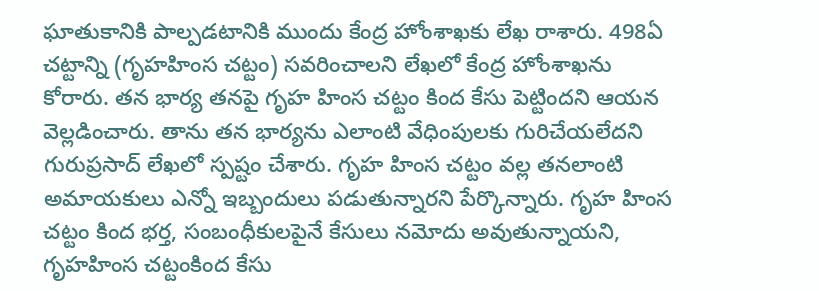ఘాతుకానికి పాల్పడటానికి ముందు కేంద్ర హోంశాఖకు లేఖ రాశారు. 498ఏ చట్టాన్ని (గృహహింస చట్టం) సవరించాలని లేఖలో కేంద్ర హోంశాఖను కోరారు. తన భార్య తనపై గృహ హింస చట్టం కింద కేసు పెట్టిందని ఆయన వెల్లడించారు. తాను తన భార్యను ఎలాంటి వేధింపులకు గురిచేయలేదని గురుప్రసాద్ లేఖలో స్పష్టం చేశారు. గృహ హింస చట్టం వల్ల తనలాంటి అమాయకులు ఎన్నో ఇబ్బందులు పడుతున్నారని పేర్కొన్నారు. గృహ హింస చట్టం కింద భర్త, సంబంధీకులపైనే కేసులు నమోదు అవుతున్నాయని, గృహహింస చట్టంకింద కేసు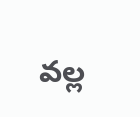వల్ల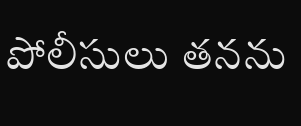పోలీసులు తనను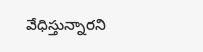వేధిస్తున్నారని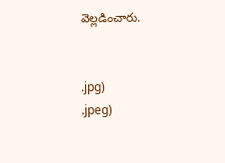వెల్లడించారు.


.jpg)
.jpeg)